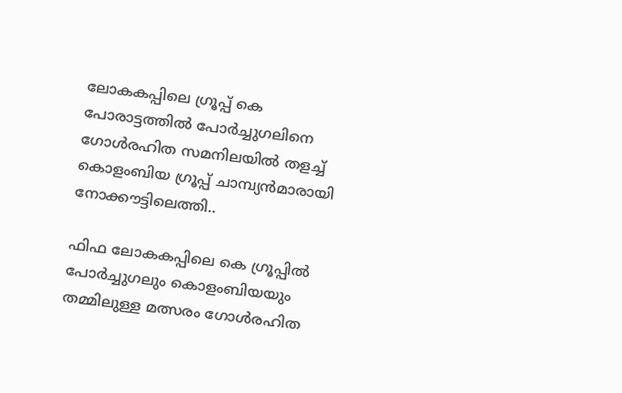ലോകകപ്പിലെ ഗ്രൂപ്പ് കെ പോരാട്ടത്തിൽ പോർച്ചുഗലിനെ ഗോൾരഹിത സമനിലയിൽ തളച്ച് കൊളംബിയ ഗ്രൂപ്പ് ചാമ്പ്യൻമാരായി നോക്കൗട്ടിലെത്തി..

ഫിഫ ലോകകപ്പിലെ കെ ഗ്രൂപ്പിൽ പോർച്ചുഗലും കൊളംബിയയും തമ്മിലുള്ള മത്സരം ഗോൾരഹിത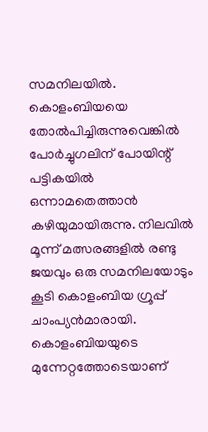സമനിലയിൽ. കൊളംബിയയെ തോൽപിച്ചിരുന്നുവെങ്കിൽ പോർച്ചുഗലിന് പോയിന്റ് പട്ടികയിൽ ഒന്നാമതെത്താൻ കഴിയുമായിരുന്നു. നിലവിൽ മൂന്ന് മത്സരങ്ങളിൽ രണ്ടു ജയവും ഒരു സമനിലയോടും കൂടി കൊളംബിയ ഗ്രൂപ്പ് ചാംപ്യൻമാരായി.
കൊളംബിയയുടെ മുന്നേറ്റത്തോടെയാണ്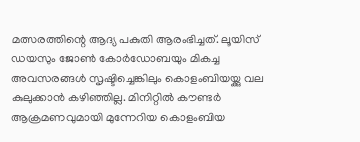മത്സരത്തിന്റെ ആദ്യ പകുതി ആരംഭിച്ചത്. ലൂയിസ് ഡയസും ജോൺ കോർഡോബയും മികച്ച അവസരങ്ങൾ സൃഷ്ടിച്ചെങ്കിലും കൊളംബിയയ്ക്കു വല കുലുക്കാൻ കഴിഞ്ഞില്ല. മിനിറ്റിൽ കൗണ്ടർ ആക്രമണവുമായി മുന്നേറിയ കൊളംബിയ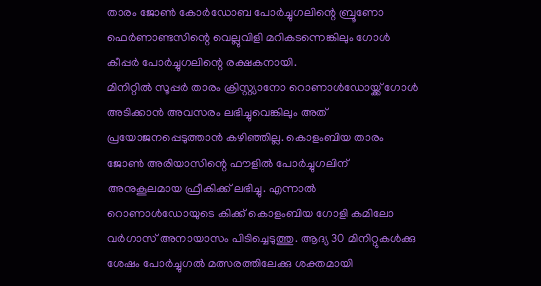താരം ജോൺ കോർഡോബ പോർച്ചുഗലിന്റെ ബ്രൂണോ ഫെർണാണ്ടസിന്റെ വെല്ലുവിളി മറികടന്നെങ്കിലും ഗോൾ കീപ്പർ പോർച്ചുഗലിന്റെ രക്ഷകനായി.
മിനിറ്റിൽ സൂപ്പർ താരം ക്രിസ്റ്റ്യാനോ റൊണാൾഡോയ്ക്ക് ഗോൾ അടിക്കാൻ അവസരം ലഭിച്ചുവെങ്കിലും അത് പ്രയോജനപ്പെടുത്താൻ കഴിഞ്ഞില്ല. കൊളംബിയ താരം ജോൺ അരിയാസിന്റെ ഫൗളിൽ പോർച്ചുഗലിന് അനുകൂലമായ ഫ്രീകിക്ക് ലഭിച്ചു. എന്നാൽ റൊണാൾഡോയുടെ കിക്ക് കൊളംബിയ ഗോളി കമിലോ വർഗാസ് അനായാസം പിടിച്ചെടുത്തു. ആദ്യ 30 മിനിറ്റുകൾക്കു ശേഷം പോർച്ചുഗൽ മത്സരത്തിലേക്കു ശക്തമായി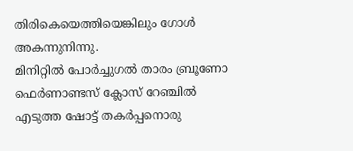തിരികെയെത്തിയെങ്കിലും ഗോൾ അകന്നുനിന്നു.
മിനിറ്റിൽ പോർച്ചുഗൽ താരം ബ്രൂണോ ഫെർണാണ്ടസ് ക്ലോസ് റേഞ്ചിൽ എടുത്ത ഷോട്ട് തകർപ്പനൊരു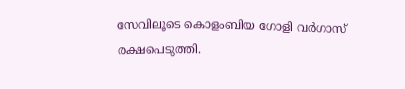സേവിലൂടെ കൊളംബിയ ഗോളി വർഗാസ് രക്ഷപെടുത്തി.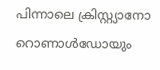പിന്നാലെ ക്രിസ്റ്റ്യാനോ റൊണാൾഡോയും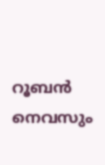റൂബൻ നെവസും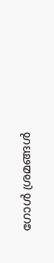ഗോൾ ശ്രമങ്ങൾ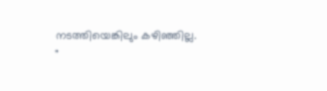നടത്തിയെങ്കിലും കഴിഞ്ഞില്ല.
"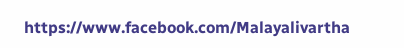https://www.facebook.com/Malayalivartha